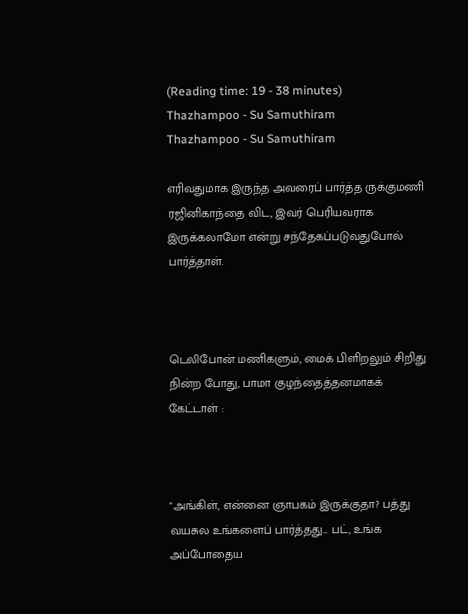(Reading time: 19 - 38 minutes)
Thazhampoo - Su Samuthiram
Thazhampoo - Su Samuthiram

எரிவதுமாக இருந்த அவரைப் பார்த்த ருக்குமணி ரஜினிகாந்தை விட, இவர் பெரியவராக இருக்கலாமோ என்று சந்தேகப்படுவதுபோல் பார்த்தாள்.



டெலிபோன் மணிகளும், மைக் பிளிறலும் சிறிது நின்ற போது, பாமா குழந்தைத்தனமாகக் கேட்டாள் :



"அங்கிள், என்னை ஞாபகம் இருக்குதா? பத்து வயசுல உங்களைப் பார்த்தது... பட், உங்க அப்போதைய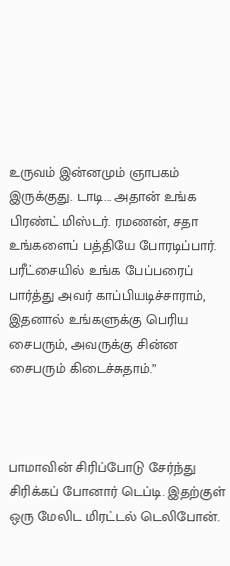உருவம் இன்னமும் ஞாபகம் இருக்குது. டாடி... அதான் உங்க பிரண்ட் மிஸ்டர். ரமணன், சதா உங்களைப் பத்தியே போரடிப்பார். பரீட்சையில் உங்க பேப்பரைப் பார்த்து அவர் காப்பியடிச்சாராம், இதனால் உங்களுக்கு பெரிய சைபரும், அவருக்கு சின்ன சைபரும் கிடைச்சுதாம்.”



பாமாவின் சிரிப்போடு சேர்ந்து சிரிக்கப் போனார் டெப்டி. இதற்குள் ஒரு மேலிட மிரட்டல் டெலிபோன்.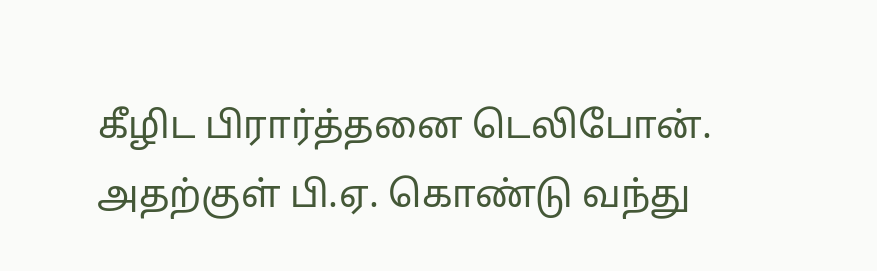கீழிட பிரார்த்தனை டெலிபோன். அதற்குள் பி.ஏ. கொண்டு வந்து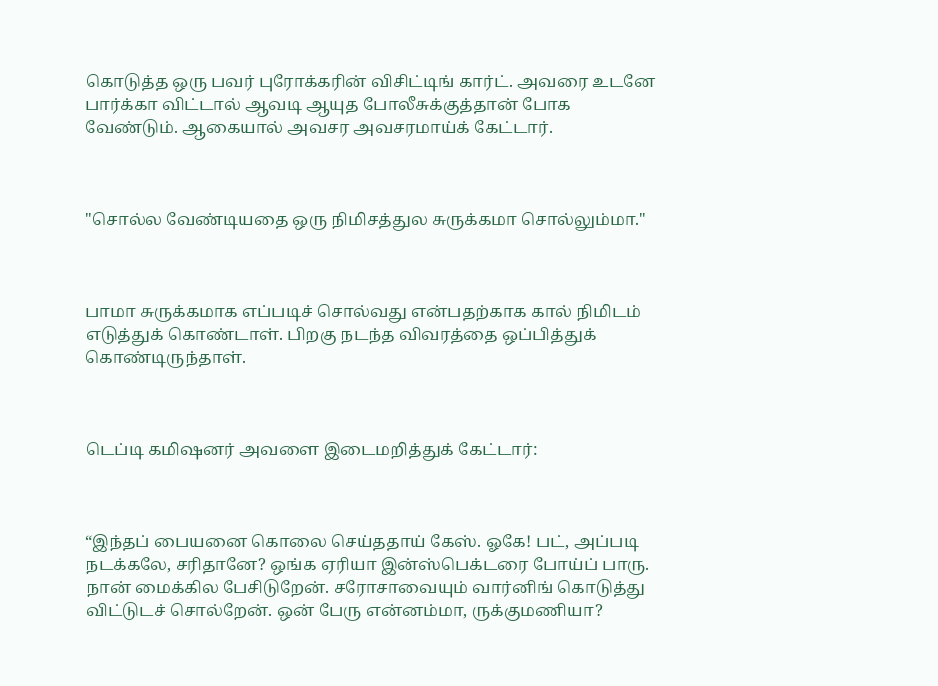கொடுத்த ஒரு பவர் புரோக்கரின் விசிட்டிங் கார்ட். அவரை உடனே பார்க்கா விட்டால் ஆவடி ஆயுத போலீசுக்குத்தான் போக வேண்டும். ஆகையால் அவசர அவசரமாய்க் கேட்டார்.



"சொல்ல வேண்டியதை ஒரு நிமிசத்துல சுருக்கமா சொல்லும்மா."



பாமா சுருக்கமாக எப்படிச் சொல்வது என்பதற்காக கால் நிமிடம் எடுத்துக் கொண்டாள். பிறகு நடந்த விவரத்தை ஒப்பித்துக் கொண்டிருந்தாள்.



டெப்டி கமிஷனர் அவளை இடைமறித்துக் கேட்டார்:



“இந்தப் பையனை கொலை செய்ததாய் கேஸ். ஓகே! பட், அப்படி நடக்கலே, சரிதானே? ஒங்க ஏரியா இன்ஸ்பெக்டரை போய்ப் பாரு. நான் மைக்கில பேசிடுறேன். சரோசாவையும் வார்னிங் கொடுத்து விட்டுடச் சொல்றேன். ஒன் பேரு என்னம்மா, ருக்குமணியா?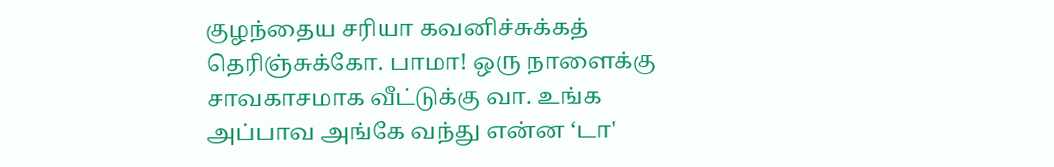குழந்தைய சரியா கவனிச்சுக்கத் தெரிஞ்சுக்கோ. பாமா! ஒரு நாளைக்கு சாவகாசமாக வீட்டுக்கு வா. உங்க அப்பாவ அங்கே வந்து என்ன ‘டா'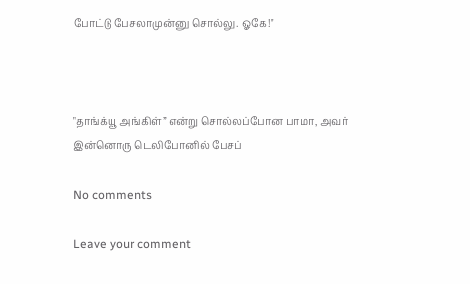போட்டு பேசலாமுன்னு சொல்லு. ஓகே!''



"தாங்க்யூ அங்கிள்” என்று சொல்லப்போன பாமா, அவர் இன்னொரு டெலிபோனில் பேசப்

No comments

Leave your comment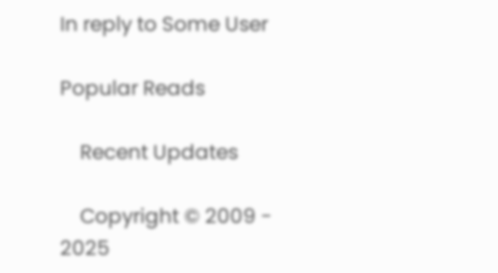In reply to Some User

Popular Reads

    Recent Updates

    Copyright © 2009 - 2025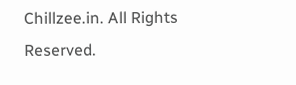Chillzee.in. All Rights Reserved.